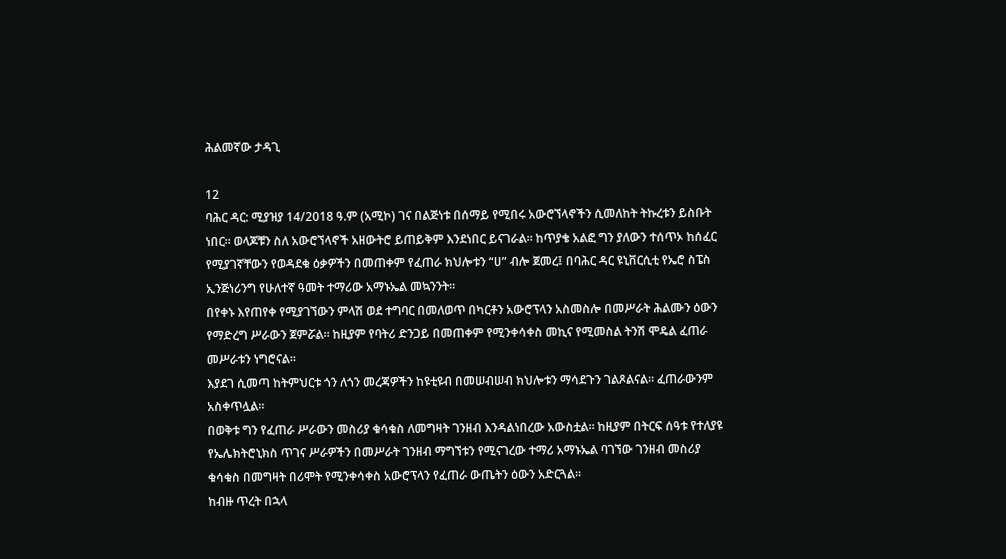ሕልመኛው ታዳጊ

12
ባሕር ዳር: ሚያዝያ 14/2018 ዓ.ም (አሚኮ) ገና በልጅነቱ በሰማይ የሚበሩ አውሮኘላኖችን ሲመለከት ትኩረቱን ይስቡት ነበር። ወላጆቹን ስለ አውሮኘላኖች አዘውትሮ ይጠይቅም እንደነበር ይናገራል። ከጥያቄ አልፎ ግን ያለውን ተሰጥኦ ከሰፈር የሚያገኛቸውን የወዳደቁ ዕቃዎችን በመጠቀም የፈጠራ ክህሎቱን “ሀ” ብሎ ጀመረ፤ በባሕር ዳር ዩኒቨርሲቲ የኤሮ ስፔስ ኢንጅነሪንግ የሁለተኛ ዓመት ተማሪው አማኑኤል መኳንንት።
በየቀኑ እየጠየቀ የሚያገኘውን ምላሽ ወደ ተግባር በመለወጥ በካርቶን አውሮፕላን አስመስሎ በመሥራት ሕልሙን ዕውን የማድረግ ሥራውን ጀምሯል። ከዚያም የባትሪ ድንጋይ በመጠቀም የሚንቀሳቀስ መኪና የሚመስል ትንሽ ሞዴል ፈጠራ መሥራቱን ነግሮናል።
እያደገ ሲመጣ ከትምህርቱ ጎን ለጎን መረጃዎችን ከዩቲዩብ በመሠብሠብ ክህሎቱን ማሳደጉን ገልጾልናል። ፈጠራውንም አስቀጥሏል።
በወቅቱ ግን የፈጠራ ሥራውን መስሪያ ቁሳቁስ ለመግዛት ገንዘብ እንዳልነበረው አውስቷል። ከዚያም በትርፍ ሰዓቱ የተለያዩ የኤሌክትሮኒክስ ጥገና ሥራዎችን በመሥራት ገንዘብ ማግኘቱን የሚናገረው ተማሪ አማኑኤል ባገኘው ገንዘብ መስሪያ ቁሳቁስ በመግዛት በሪሞት የሚንቀሳቀስ አውሮፕላን የፈጠራ ውጤትን ዕውን አድርጓል።
ከብዙ ጥረት በኋላ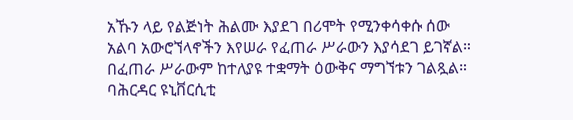አኹን ላይ የልጅነት ሕልሙ እያደገ በሪሞት የሚንቀሳቀሱ ሰው አልባ አውሮኘላኖችን እየሠራ የፈጠራ ሥራውን እያሳደገ ይገኛል።
በፈጠራ ሥራውም ከተለያዩ ተቋማት ዕውቅና ማግኘቱን ገልጿል። ባሕርዳር ዩኒቨርሲቲ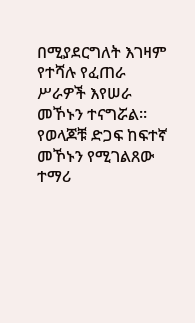በሚያደርግለት እገዛም የተሻሉ የፈጠራ ሥራዎች እየሠራ መኾኑን ተናግሯል። የወላጆቹ ድጋፍ ከፍተኛ መኾኑን የሚገልጸው ተማሪ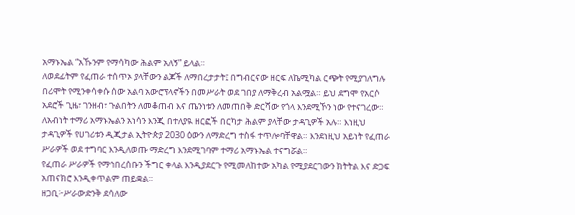አማኑኤል “አኹንም የማሳካው ሕልም አለኝ” ይላል።
ለወደፊትም የፈጠራ ተሰጥኦ ያላቸውን ልጆች ለማበረታታት፤ በግብርናው ዘርፍ ለኬሚካል ርጭት የሚያገለግሉ በሪሞት የሚንቀሳቀሱ ሰው አልባ አውሮፕላኖችን በመሥራት ወደ ገበያ ለማቅረብ አልሟል። ይህ ደግሞ የአርሶ አደሮች ጊዜ፣ ገንዘብ፣ ጉልበትን ለመቆጠብ እና ጤንነቱን ለመጠበቅ ድርሻው የጎላ እንደሚኾን ነው የተናገረው።
ለአብነት ተማሪ አማኑኤልን አነሳን እንጂ በተለያዪ ዘርፎች በርካታ ሕልም ያላቸው ታዳጊዎች አሉ። እነዚህ ታዳጊዎች የሀገሪቱን ዲጂታል ኢትዮጵያ 2030 ዕውን ለማድረግ ተስፋ ተጥሎባቸዋል። እንደነዚህ አይነት የፈጠራ ሥራዎች ወደ ተግባር እንዲለወጡ ማድረግ እንደሚገባም ተማሪ አማኑኤል ተናግሯል።
የፈጠራ ሥራዎች የማኅበረሰቡን ችግር ቀላል እንዲያደርጉ የሚመለከተው አካል የሚያደርገውን ክትትል እና ድጋፍ አጠናክሮ እንዲቀጥልም ጠይቋል።
ዘጋቢ፦ሥራውድንቅ ደሳለው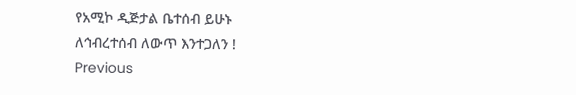የአሚኮ ዲጅታል ቤተሰብ ይሁኑ
ለኅብረተሰብ ለውጥ እንተጋለን !
Previous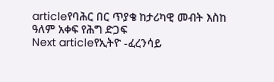articleየባሕር በር ጥያቄ ከታሪካዊ መብት እስከ ዓለም አቀፍ የሕግ ድጋፍ
Next articleየኢትዮ -ፈረንሳይ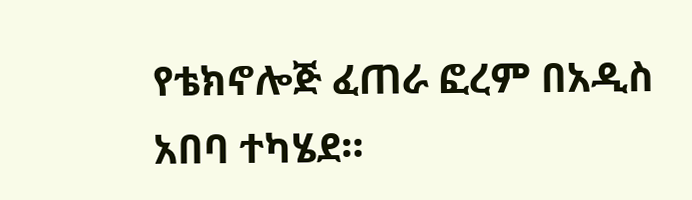የቴክኖሎጅ ፈጠራ ፎረም በአዲስ አበባ ተካሄደ።